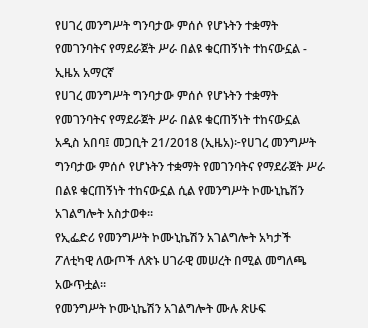የሀገረ መንግሥት ግንባታው ምሰሶ የሆኑትን ተቋማት የመገንባትና የማደራጀት ሥራ በልዩ ቁርጠኝነት ተከናውኗል - ኢዜአ አማርኛ
የሀገረ መንግሥት ግንባታው ምሰሶ የሆኑትን ተቋማት የመገንባትና የማደራጀት ሥራ በልዩ ቁርጠኝነት ተከናውኗል
አዲስ አበባ፤ መጋቢት 21/2018 (ኢዜአ)፦የሀገረ መንግሥት ግንባታው ምሰሶ የሆኑትን ተቋማት የመገንባትና የማደራጀት ሥራ በልዩ ቁርጠኝነት ተከናውኗል ሲል የመንግሥት ኮሙኒኬሽን አገልግሎት አስታወቀ።
የኢፌድሪ የመንግሥት ኮሙኒኬሽን አገልግሎት አካታች ፖለቲካዊ ለውጦች ለጽኑ ሀገራዊ መሠረት በሚል መግለጫ አውጥቷል።
የመንግሥት ኮሙኒኬሽን አገልግሎት ሙሉ ጽሁፍ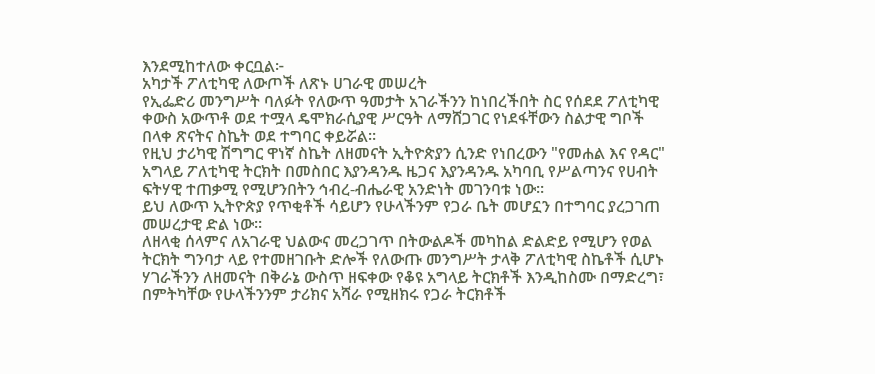እንደሚከተለው ቀርቧል፦
አካታች ፖለቲካዊ ለውጦች ለጽኑ ሀገራዊ መሠረት
የኢፌድሪ መንግሥት ባለፉት የለውጥ ዓመታት አገራችንን ከነበረችበት ስር የሰደደ ፖለቲካዊ ቀውስ አውጥቶ ወደ ተሟላ ዴሞክራሲያዊ ሥርዓት ለማሸጋገር የነደፋቸውን ስልታዊ ግቦች በላቀ ጽናትና ስኬት ወደ ተግባር ቀይሯል።
የዚህ ታሪካዊ ሽግግር ዋነኛ ስኬት ለዘመናት ኢትዮጵያን ሲንድ የነበረውን "የመሐል እና የዳር" አግላይ ፖለቲካዊ ትርክት በመስበር እያንዳንዱ ዜጋና እያንዳንዱ አካባቢ የሥልጣንና የሀብት ፍትሃዊ ተጠቃሚ የሚሆንበትን ኅብረ-ብሔራዊ አንድነት መገንባቱ ነው።
ይህ ለውጥ ኢትዮጵያ የጥቂቶች ሳይሆን የሁላችንም የጋራ ቤት መሆኗን በተግባር ያረጋገጠ መሠረታዊ ድል ነው።
ለዘላቂ ሰላምና ለአገራዊ ህልውና መረጋገጥ በትውልዶች መካከል ድልድይ የሚሆን የወል ትርክት ግንባታ ላይ የተመዘገቡት ድሎች የለውጡ መንግሥት ታላቅ ፖለቲካዊ ስኬቶች ሲሆኑ ሃገራችንን ለዘመናት በቅራኔ ውስጥ ዘፍቀው የቆዩ አግላይ ትርክቶች እንዲከስሙ በማድረግ፣ በምትካቸው የሁላችንንም ታሪክና አሻራ የሚዘክሩ የጋራ ትርክቶች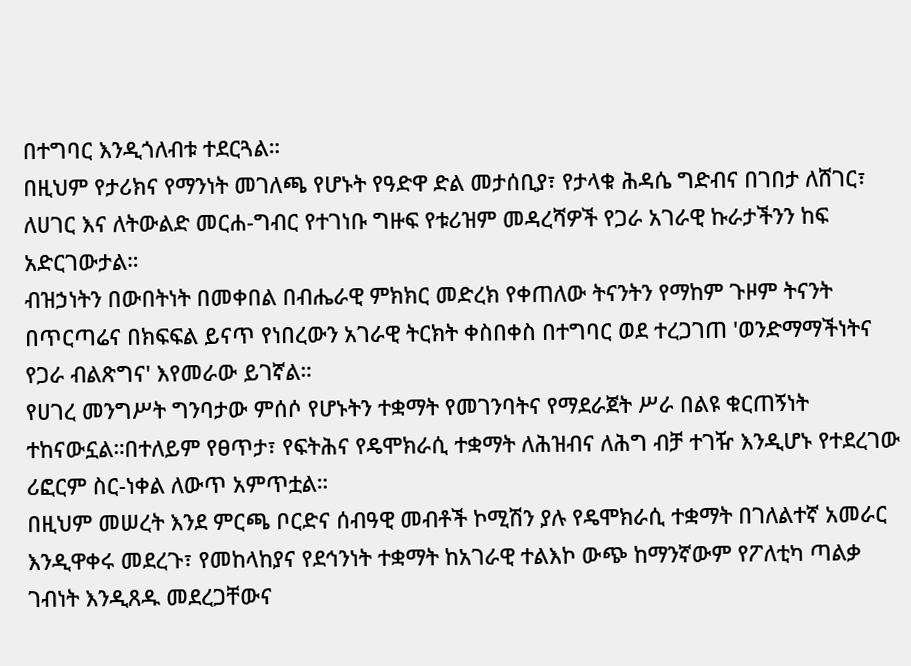በተግባር እንዲጎለብቱ ተደርጓል።
በዚህም የታሪክና የማንነት መገለጫ የሆኑት የዓድዋ ድል መታሰቢያ፣ የታላቁ ሕዳሴ ግድብና በገበታ ለሸገር፣ ለሀገር እና ለትውልድ መርሐ-ግብር የተገነቡ ግዙፍ የቱሪዝም መዳረሻዎች የጋራ አገራዊ ኩራታችንን ከፍ አድርገውታል።
ብዝኃነትን በውበትነት በመቀበል በብሔራዊ ምክክር መድረክ የቀጠለው ትናንትን የማከም ጉዞም ትናንት በጥርጣሬና በክፍፍል ይናጥ የነበረውን አገራዊ ትርክት ቀስበቀስ በተግባር ወደ ተረጋገጠ 'ወንድማማችነትና የጋራ ብልጽግና' እየመራው ይገኛል።
የሀገረ መንግሥት ግንባታው ምሰሶ የሆኑትን ተቋማት የመገንባትና የማደራጀት ሥራ በልዩ ቁርጠኝነት ተከናውኗል።በተለይም የፀጥታ፣ የፍትሕና የዴሞክራሲ ተቋማት ለሕዝብና ለሕግ ብቻ ተገዥ እንዲሆኑ የተደረገው ሪፎርም ስር-ነቀል ለውጥ አምጥቷል።
በዚህም መሠረት እንደ ምርጫ ቦርድና ሰብዓዊ መብቶች ኮሚሽን ያሉ የዴሞክራሲ ተቋማት በገለልተኛ አመራር እንዲዋቀሩ መደረጉ፣ የመከላከያና የደኅንነት ተቋማት ከአገራዊ ተልእኮ ውጭ ከማንኛውም የፖለቲካ ጣልቃ ገብነት እንዲጸዱ መደረጋቸውና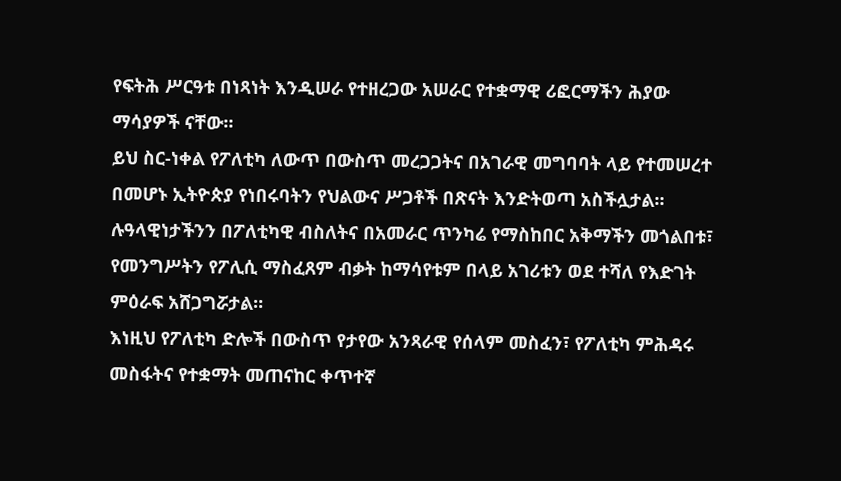የፍትሕ ሥርዓቱ በነጻነት እንዲሠራ የተዘረጋው አሠራር የተቋማዊ ሪፎርማችን ሕያው ማሳያዎች ናቸው።
ይህ ስር-ነቀል የፖለቲካ ለውጥ በውስጥ መረጋጋትና በአገራዊ መግባባት ላይ የተመሠረተ በመሆኑ ኢትዮጵያ የነበሩባትን የህልውና ሥጋቶች በጽናት እንድትወጣ አስችሏታል።
ሉዓላዊነታችንን በፖለቲካዊ ብስለትና በአመራር ጥንካሬ የማስከበር አቅማችን መጎልበቱ፣ የመንግሥትን የፖሊሲ ማስፈጸም ብቃት ከማሳየቱም በላይ አገሪቱን ወደ ተሻለ የእድገት ምዕራፍ አሸጋግሯታል።
እነዚህ የፖለቲካ ድሎች በውስጥ የታየው አንጻራዊ የሰላም መስፈን፣ የፖለቲካ ምሕዳሩ መስፋትና የተቋማት መጠናከር ቀጥተኛ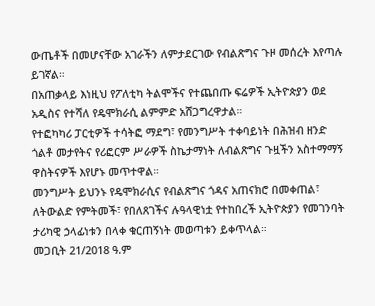ውጤቶች በመሆናቸው አገራችን ለምታደርገው የብልጽግና ጉዞ መሰረት እየጣሉ ይገኛል።
በአጠቃላይ እነዚህ የፖለቲካ ትልሞችና የተጨበጡ ፍሬዎች ኢትዮጵያን ወደ አዲስና የተሻለ የዴሞክራሲ ልምምድ አሸጋግረዋታል።
የተፎካካሪ ፓርቲዎች ተሳትፎ ማደግ፣ የመንግሥት ተቀባይነት በሕዝብ ዘንድ ጎልቶ መታየትና የሪፎርም ሥራዎች ስኬታማነት ለብልጽግና ጉዟችን አስተማማኝ ዋስትናዎች እየሆኑ መጥተዋል።
መንግሥት ይህንኑ የዴሞክራሲና የብልጽግና ጎዳና አጠናክሮ በመቀጠል፣ ለትውልድ የምትመች፣ የበለጸገችና ሉዓላዊነቷ የተከበረች ኢትዮጵያን የመገንባት ታሪካዊ ኃላፊነቱን በላቀ ቁርጠኝነት መወጣቱን ይቀጥላል።
መጋቢት 21/2018 ዓ.ም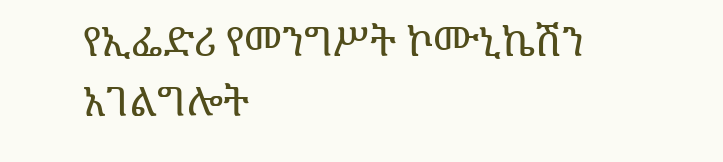የኢፌድሪ የመንግሥት ኮሙኒኬሽን አገልግሎት